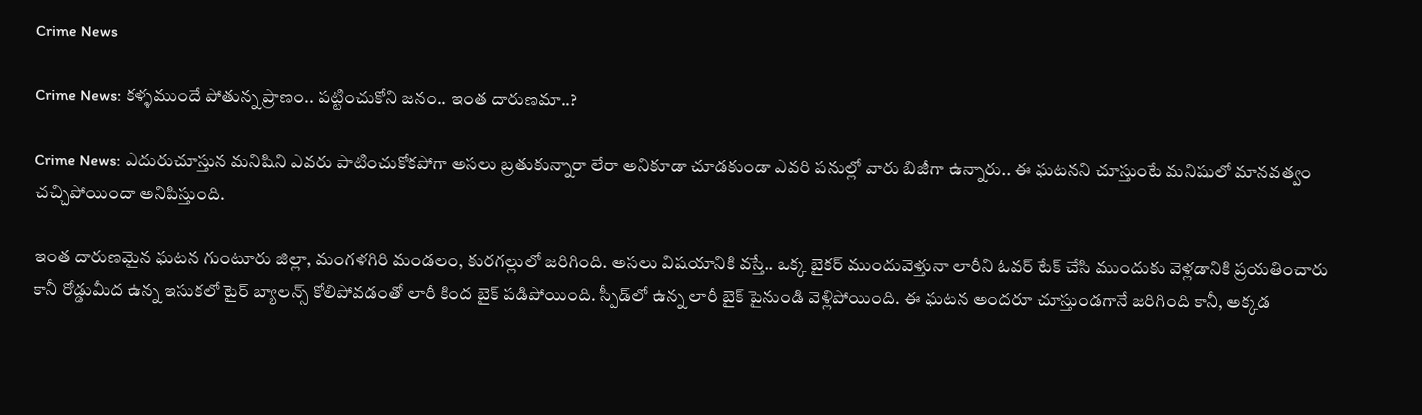Crime News

Crime News: కళ్ళముందే పోతున్న ప్రాణం.. పట్టించుకోని జనం.. ఇంత దారుణమా..?

Crime News: ఎదురుచూస్తున మనిషిని ఎవరు పాటించుకోకపోగా అసలు బ్రతుకున్నారా లేరా అనికూడా చూడకుండా ఎవరి పనుల్లో వారు బిజీగా ఉన్నారు.. ఈ ఘటనని చూస్తుంటే మనిషులో మానవత్వం చచ్చిపోయిందా అనిపిస్తుంది.

ఇంత దారుణమైన ఘటన గుంటూరు జిల్లా, మంగళగిరి మండలం, కురగల్లులో జరిగింది. అసలు విషయానికి వస్తే.. ఒక్క బైకర్ ముందువెళ్తునా లారీని ఓవర్ టేక్ చేసి ముందుకు వెళ్లడానికి ప్రయతించారు కానీ రోడ్డుమీద ఉన్న ఇసుకలో టైర్‌ బ్యాలన్స్ కోలిపోవడంతో లారీ కింద బైక్‌ పడిపోయింది. స్పీడ్‌లో ఉన్న లారీ బైక్ పైనుండి వెళ్లిపోయింది. ఈ ఘటన అందరూ చూస్తుండగానే జరిగింది కానీ, అక్కడ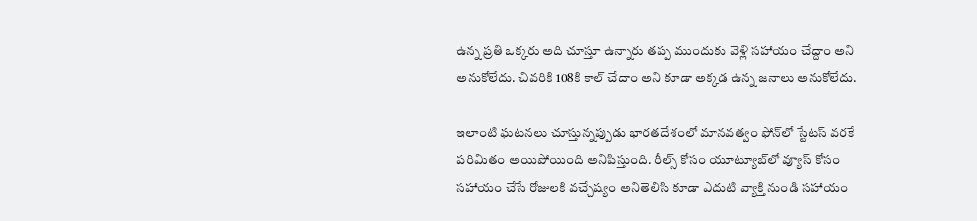ఉన్న ప్రతి ఒక్కరు అది చూస్తూ ఉన్నారు తప్ప ముందుకు వెళ్లి సహాయం చేద్దాం అని అనుకోలేదు. చివరికి 108కి కాల్ చేదాం అని కూడా అక్కడ ఉన్న జనాలు అనుకోలేదు.

ఇలాంటి ఘటనలు చూస్తున్నప్పుడు భారతదేశంలో మానవత్వం ఫోన్‌లో స్టేటస్ వరకే పరిమితం అయిపోయింది అనిపిస్తుంది. రీల్స్ కోసం యూట్యూబ్‌లో వ్యూస్ కోసం సహాయం చేసే రోజులకి వచ్చేష్యం అనితెలిసి కూడా ఎదుటి వ్యాక్తి నుండి సహాయం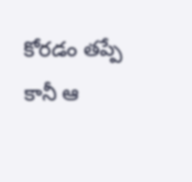కోరడం తప్పే కానీ ఆ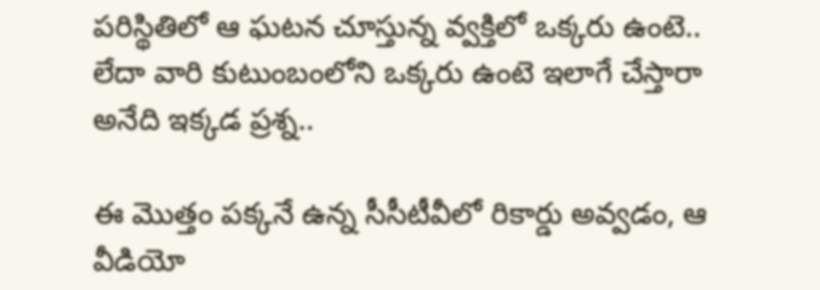పరిస్థితిలో ఆ ఘటన చూస్తున్న వ్వక్తిలో ఒక్కరు ఉంటె.. లేదా వారి కుటుంబంలోని ఒక్కరు ఉంటె ఇలాగే చేస్తారా అనేది ఇక్కడ ప్రశ్న..

ఈ మొత్తం పక్కనే ఉన్న సీసీటీవీలో రికార్డు అవ్వడం, ఆ వీడియో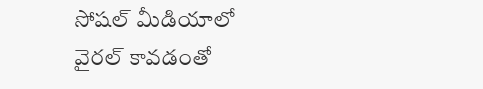సోషల్ మీడియాలో వైరల్ కావడంతో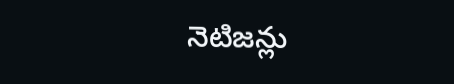నెటిజన్లు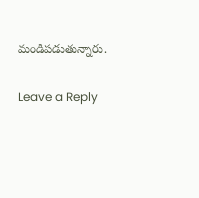మండిపడుతున్నారు.

Leave a Reply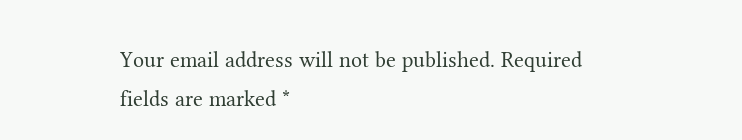Your email address will not be published. Required fields are marked *